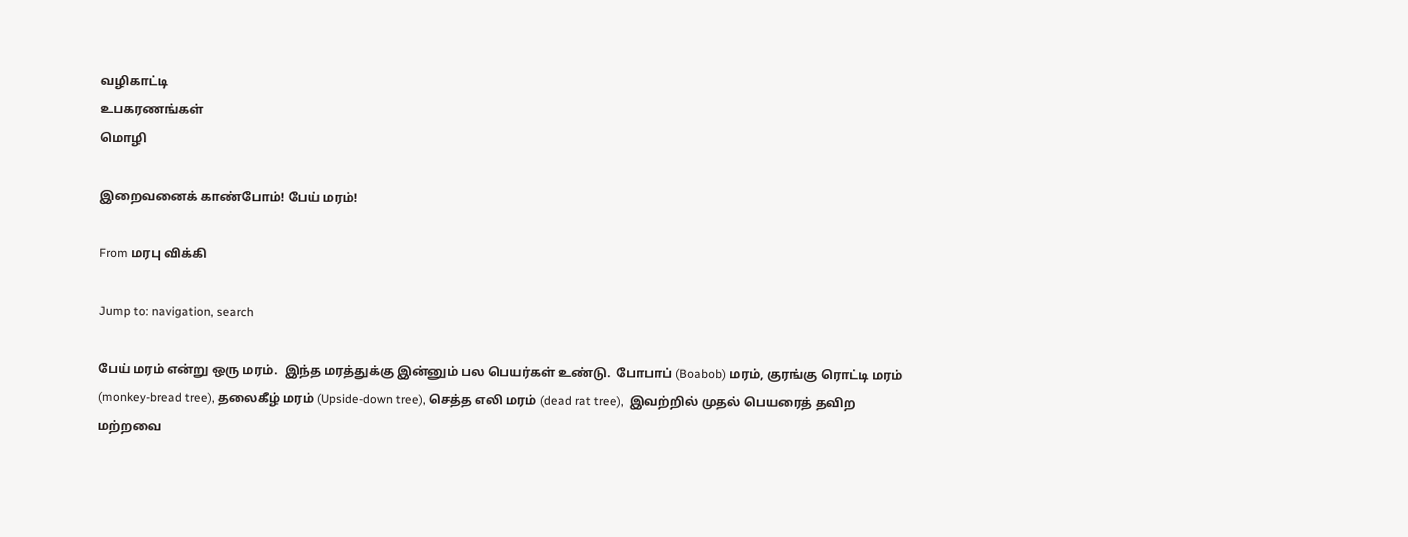வழிகாட்டி
உபகரணங்கள்
மொழி

இறைவனைக் காண்போம்! பேய் மரம்!

From மரபு விக்கி

Jump to: navigation, search

பேய் மரம் என்று ஒரு மரம்.  இந்த மரத்துக்கு இன்னும் பல பெயர்கள் உண்டு.  போபாப் (Boabob) மரம், குரங்கு ரொட்டி மரம் (monkey-bread tree), தலைகீழ் மரம் (Upside-down tree), செத்த எலி மரம் (dead rat tree),  இவற்றில் முதல் பெயரைத் தவிற மற்றவை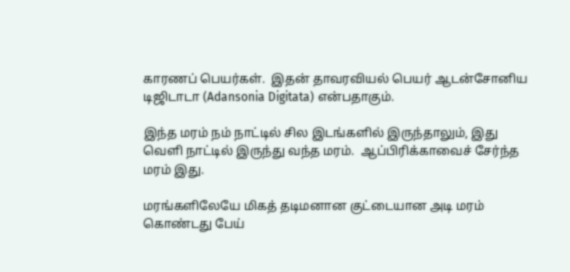காரணப் பெயர்கள்.  இதன் தாவரவியல் பெயர் ஆடன்சோனிய டிஜிடாடா (Adansonia Digitata) என்பதாகும்.

இந்த மரம் நம் நாட்டில் சில இடங்களில் இருந்தாலும், இது வெளி நாட்டில் இருந்து வந்த மரம்.  ஆப்பிரிக்காவைச் சேர்ந்த மரம் இது.

மரங்களிலேயே மிகத் தடிமனான குட்டையான அடி மரம் கொண்டது பேய்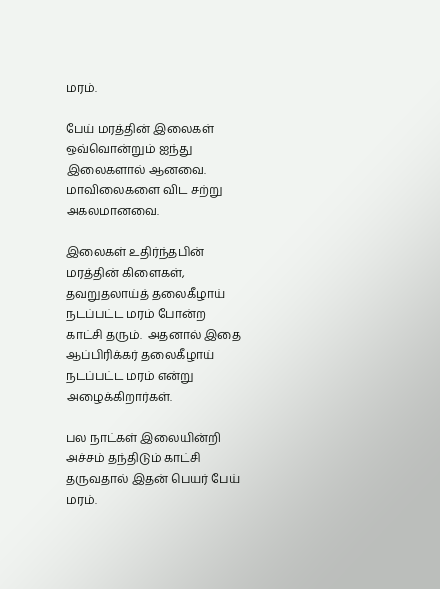மரம்.

பேய் மரத்தின் இலைகள் ஒவ்வொன்றும் ஐந்து இலைகளால் ஆனவை.  மாவிலைகளை விட சற்று அகலமானவை.

இலைகள் உதிர்ந்தபின் மரத்தின் கிளைகள், தவறுதலாய்த் தலைகீழாய் நடப்பட்ட மரம் போன்ற காட்சி தரும்.  அதனால் இதை ஆப்பிரிக்கர் தலைகீழாய் நடப்பட்ட மரம் என்று அழைக்கிறார்கள்.

பல நாட்கள் இலையின்றி அச்சம் தந்திடும் காட்சி தருவதால் இதன் பெயர் பேய் மரம்.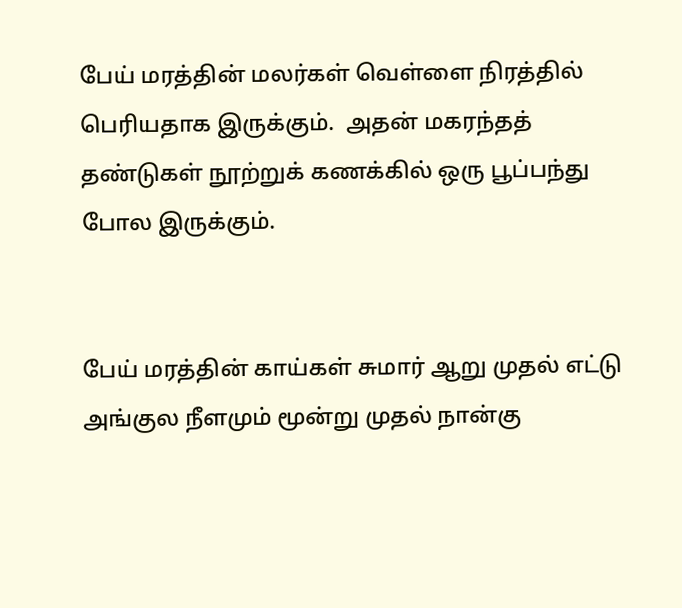பேய் மரத்தின் மலர்கள் வெள்ளை நிரத்தில் பெரியதாக இருக்கும்.  அதன் மகரந்தத் தண்டுகள் நூற்றுக் கணக்கில் ஒரு பூப்பந்து போல இருக்கும்.


பேய் மரத்தின் காய்கள் சுமார் ஆறு முதல் எட்டு அங்குல நீளமும் மூன்று முதல் நான்கு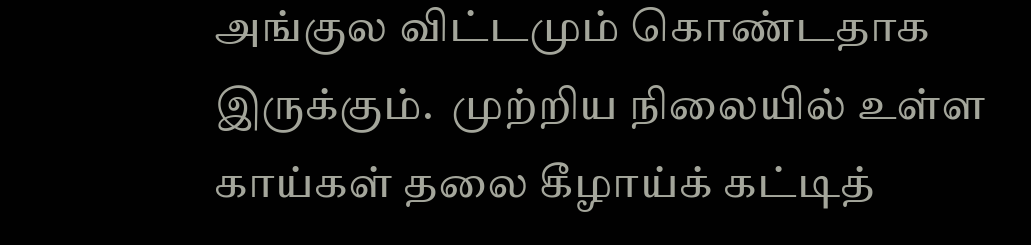அங்குல விட்டமும் கொண்டதாக இருக்கும்.  முற்றிய நிலையில் உள்ள காய்கள் தலை கீழாய்க் கட்டித்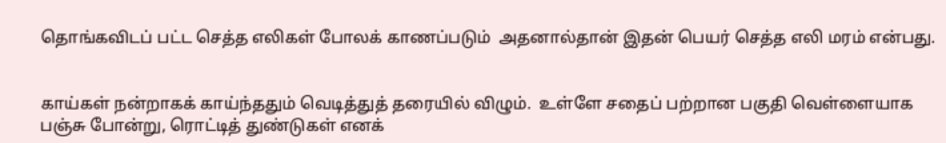தொங்கவிடப் பட்ட செத்த எலிகள் போலக் காணப்படும்  அதனால்தான் இதன் பெயர் செத்த எலி மரம் என்பது.


காய்கள் நன்றாகக் காய்ந்ததும் வெடித்துத் தரையில் விழும்.  உள்ளே சதைப் பற்றான பகுதி வெள்ளையாக பஞ்சு போன்று, ரொட்டித் துண்டுகள் எனக்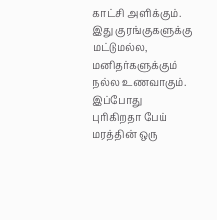காட்சி அளிக்கும்.  இது குரங்குகளுக்கு மட்டுமல்ல, மனிதர்களுக்கும் நல்ல உணவாகும்.  இப்போது புரிகிறதா பேய் மரத்தின் ஒரு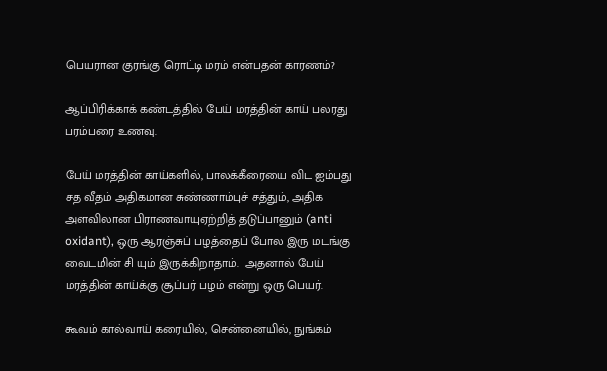பெயரான குரங்கு ரொட்டி மரம் என்பதன் காரணம்?

ஆப்பிரிக்காக் கண்டத்தில் பேய் மரத்தின் காய் பலரது பரம்பரை உணவு.

பேய் மரத்தின் காய்களில், பாலக்கீரையை விட ஐம்பது சத வீதம் அதிகமான சுண்ணாம்புச் சத்தும், அதிக அளவிலான பிராணவாயுஏற்றித் தடுப்பானும் (anti oxidant), ஒரு ஆரஞ்சுப் பழத்தைப் போல இரு மடங்கு வைடமின் சி யும் இருக்கிறாதாம்.  அதனால் பேய் மரத்தின் காய்க்கு சூப்பர் பழம் என்று ஒரு பெயர்.

கூவம் கால்வாய் கரையில், சென்னையில், நுங்கம்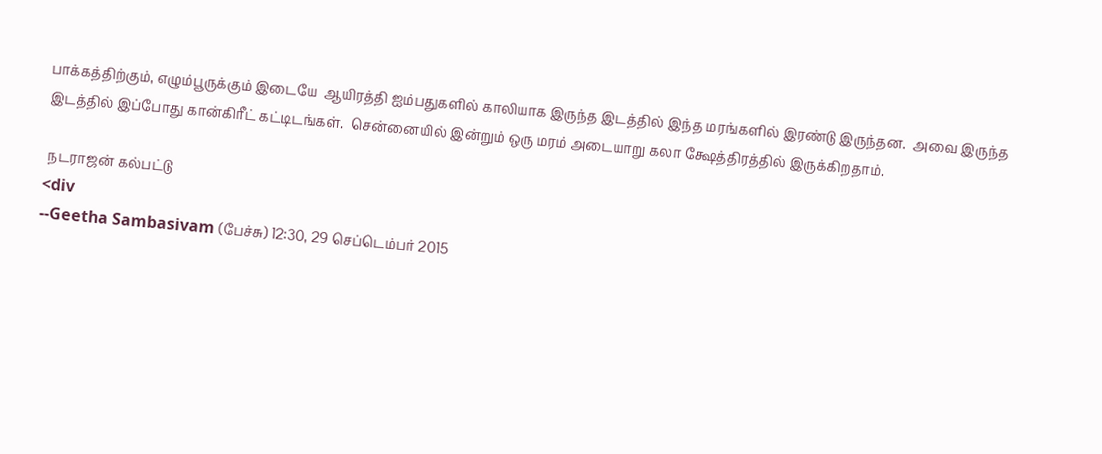பாக்கத்திற்கும், எழும்பூருக்கும் இடையே  ஆயிரத்தி ஐம்பதுகளில் காலியாக இருந்த இடத்தில் இந்த மரங்களில் இரண்டு இருந்தன.  அவை இருந்த இடத்தில் இப்போது கான்கிரீட் கட்டிடங்கள்.  சென்னையில் இன்றும் ஒரு மரம் அடையாறு கலா க்ஷேத்திரத்தில் இருக்கிறதாம்.

 நடராஜன் கல்பட்டு
<div
--Geetha Sambasivam (பேச்சு) 12:30, 29 செப்டெம்பர் 2015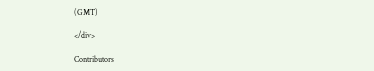(GMT)

</div>

Contributors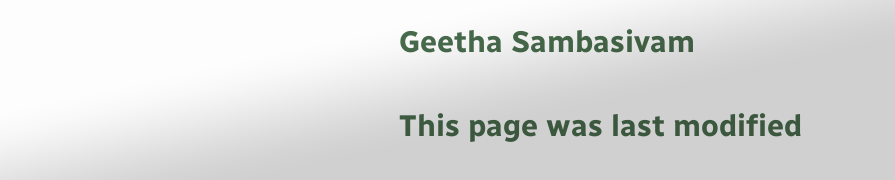Geetha Sambasivam

This page was last modified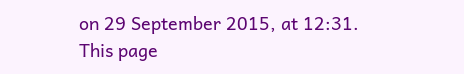on 29 September 2015, at 12:31. This page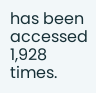has been accessed 1,928 times.